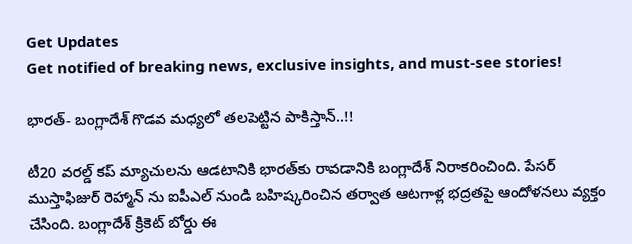Get Updates
Get notified of breaking news, exclusive insights, and must-see stories!

భారత్- బంగ్లాదేశ్ గొడవ మధ్యలో తలపెట్టిన పాకిస్తాన్..!!

టీ20 వరల్డ్ కప్ మ్యాచులను ఆడటానికి భారత్‌కు రావడానికి బంగ్లాదేశ్ నిరాకరించింది. పేసర్ ముస్తాఫిజుర్ రెహ్మాన్ ను ఐపీఎల్ నుండి బహిష్కరించిన తర్వాత ఆటగాళ్ల భద్రతపై ఆందోళనలు వ్యక్తం చేసింది. బంగ్లాదేశ్ క్రికెట్ బోర్డు ఈ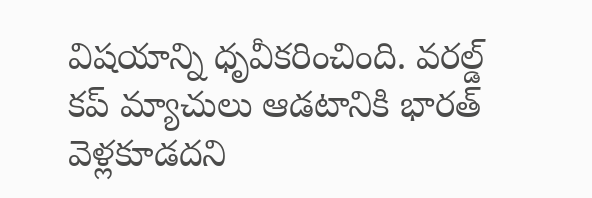విషయాన్ని ధృవీకరించింది. వరల్డ్ కప్ మ్యాచులు ఆడటానికి భారత్ వెళ్లకూడదని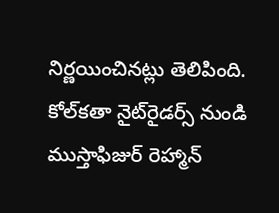నిర్ణయించినట్లు తెలిపింది. కోల్‌కతా నైట్‌రైడర్స్ నుండి ముస్తాఫిజుర్‌ రెహ్మాన్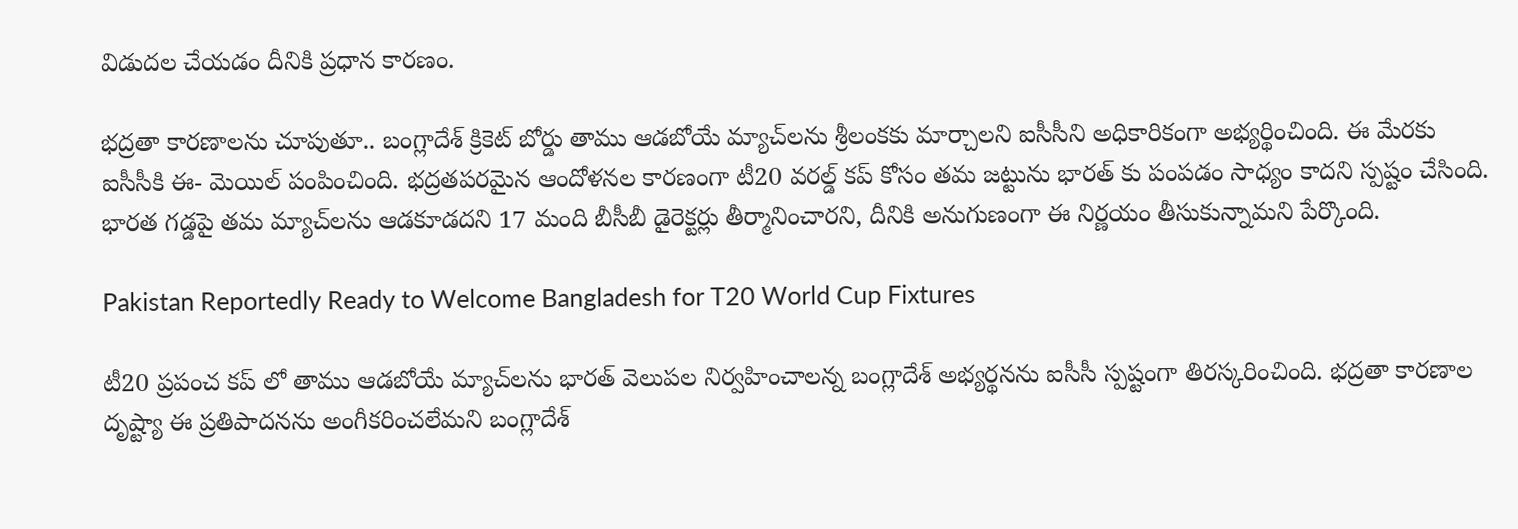విడుదల చేయడం దీనికి ప్రధాన కారణం.

భద్రతా కారణాలను చూపుతూ.. బంగ్లాదేశ్ క్రికెట్ బోర్డు తాము ఆడబోయే మ్యాచ్‌లను శ్రీలంకకు మార్చాలని ఐసీసీని అధికారికంగా అభ్యర్థించింది. ఈ మేరకు ఐసీసీకి ఈ- మెయిల్ పంపించింది. భద్రతపరమైన ఆందోళనల కారణంగా టీ20 వరల్డ్ కప్ కోసం తమ జట్టును భారత్ కు పంపడం సాధ్యం కాదని స్పష్టం చేసింది. భారత గడ్డపై తమ మ్యాచ్‌లను ఆడకూడదని 17 మంది బీసీబీ డైరెక్టర్లు తీర్మానించారని, దీనికి అనుగుణంగా ఈ నిర్ణయం తీసుకున్నామని పేర్కొంది.

Pakistan Reportedly Ready to Welcome Bangladesh for T20 World Cup Fixtures

టీ20 ప్రపంచ కప్ లో తాము ఆడబోయే మ్యాచ్‌లను భారత్ వెలుపల నిర్వహించాలన్న బంగ్లాదేశ్ అభ్యర్థనను ఐసీసీ స్పష్టంగా తిరస్కరించింది. భద్రతా కారణాల దృష్ట్యా ఈ ప్రతిపాదనను అంగీకరించలేమని బంగ్లాదేశ్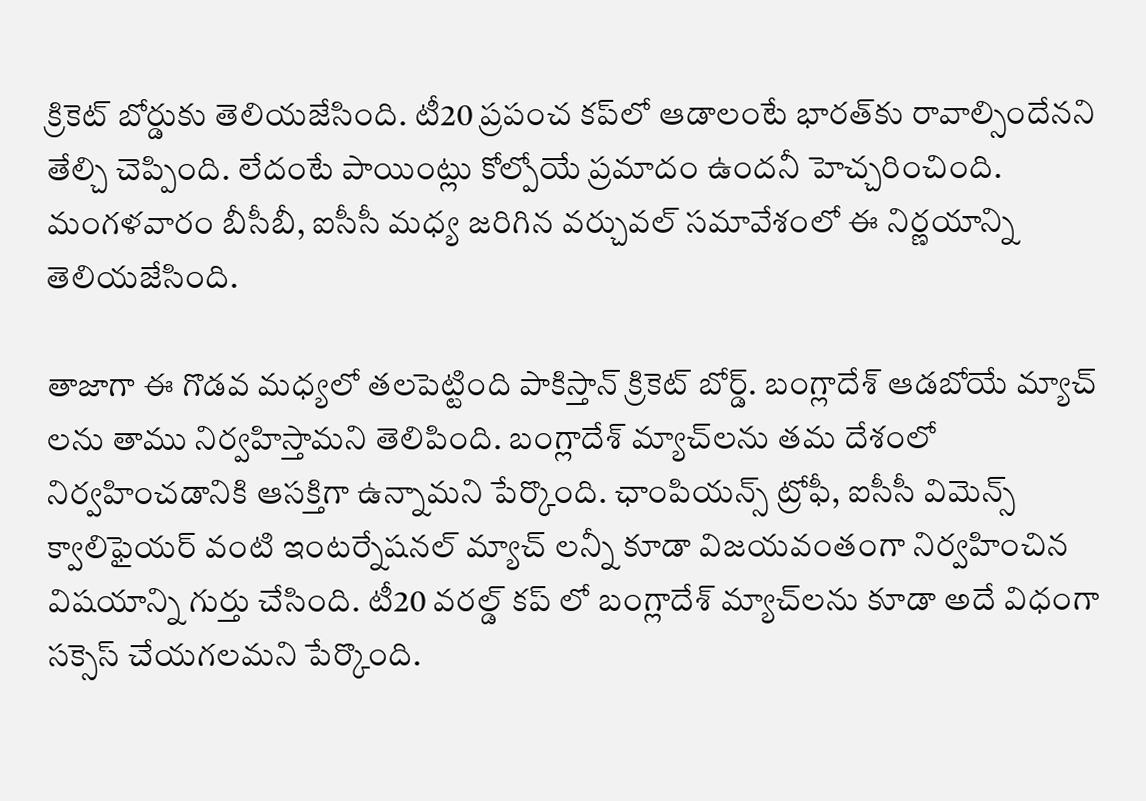క్రికెట్ బోర్డుకు తెలియజేసింది. టీ20 ప్రపంచ కప్‌లో ఆడాలంటే భారత్‌కు రావాల్సిందేనని తేల్చి చెప్పింది. లేదంటే పాయింట్లు కోల్పోయే ప్రమాదం ఉందనీ హెచ్చరించింది. మంగళవారం బీసీబీ, ఐసీసీ మధ్య జరిగిన వర్చువల్ సమావేశంలో ఈ నిర్ణయాన్ని తెలియజేసింది.

తాజాగా ఈ గొడవ మధ్యలో తలపెట్టింది పాకిస్తాన్ క్రికెట్ బోర్డ్. బంగ్లాదేశ్ ఆడబోయే మ్యాచ్ లను తాము నిర్వహిస్తామని తెలిపింది. బంగ్లాదేశ్ మ్యాచ్‌లను తమ దేశంలో నిర్వహించడానికి ఆసక్తిగా ఉన్నామని పేర్కొంది. ఛాంపియన్స్ ట్రోఫీ, ఐసీసీ విమెన్స్ క్వాలిఫైయర్ వంటి ఇంటర్నేషనల్ మ్యాచ్ లన్నీ కూడా విజయవంతంగా నిర్వహించిన విషయాన్ని గుర్తు చేసింది. టీ20 వరల్డ్ కప్‌ లో బంగ్లాదేశ్ మ్యాచ్‌లను కూడా అదే విధంగా సక్సెస్ చేయగలమని పేర్కొంది.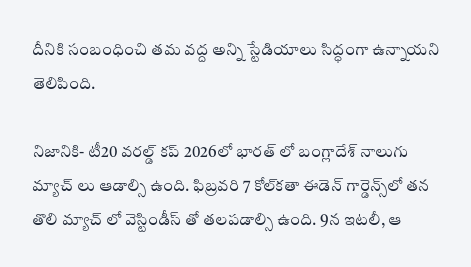దీనికి సంబంధించి తమ వద్ద అన్ని స్టేడియాలు సిద్ధంగా ఉన్నాయని తెలిపింది.

నిజానికి- టీ20 వరల్డ్ కప్ 2026లో భారత్ లో బంగ్లాదేశ్ నాలుగు మ్యాచ్ లు ఆడాల్సి ఉంది. ఫిబ్రవరి 7 కోల్‌కతా ఈడెన్ గార్డెన్స్‌లో తన తొలి మ్యాచ్ లో వెస్టిండీస్ తో తలపడాల్సి ఉంది. 9న ఇటలీ, ఆ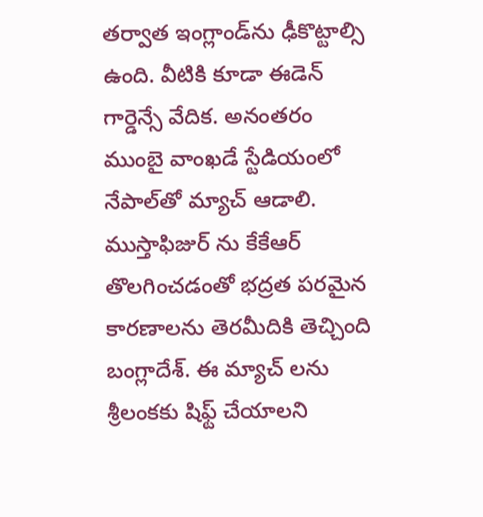తర్వాత ఇంగ్లాండ్‌ను ఢీకొట్టాల్సి ఉంది. వీటికి కూడా ఈడెన్ గార్డెన్సే వేదిక. అనంతరం ముంబై వాంఖడే స్టేడియంలో నేపాల్‌తో మ్యాచ్ ఆడాలి. ముస్తాఫిజుర్ ను కేకేఆర్ తొలగించడంతో భద్రత పరమైన కారణాలను తెరమీదికి తెచ్చింది బంగ్లాదేశ్. ఈ మ్యాచ్ లను శ్రీలంకకు షిఫ్ట్ చేయాలని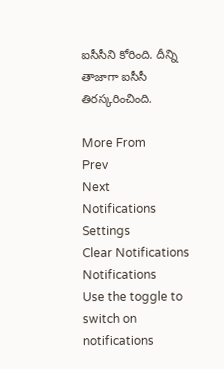ఐసీసీని కోరింది. దీన్ని తాజాగా ఐసీసీ తిరస్కరించింది.

More From
Prev
Next
Notifications
Settings
Clear Notifications
Notifications
Use the toggle to switch on notifications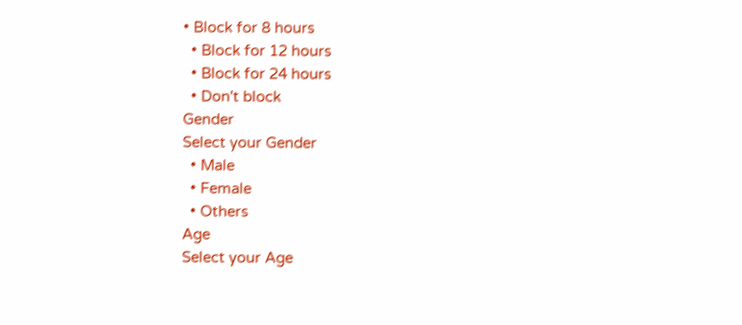• Block for 8 hours
  • Block for 12 hours
  • Block for 24 hours
  • Don't block
Gender
Select your Gender
  • Male
  • Female
  • Others
Age
Select your Age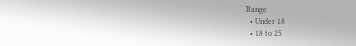Range
  • Under 18
  • 18 to 25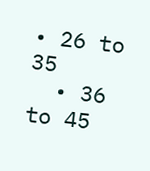• 26 to 35
  • 36 to 45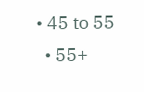• 45 to 55
  • 55+